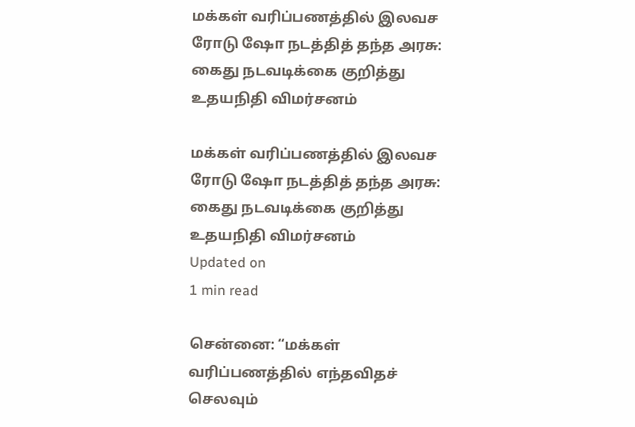மக்கள் வரிப்பணத்தில் இலவச ரோடு ஷோ நடத்தித் தந்த அரசு: கைது நடவடிக்கை குறித்து உதயநிதி விமர்சனம்

மக்கள் வரிப்பணத்தில் இலவச ரோடு ஷோ நடத்தித் தந்த அரசு: கைது நடவடிக்கை குறித்து உதயநிதி விமர்சனம்
Updated on
1 min read

சென்னை: “மக்கள் வரிப்பணத்தில் எந்தவிதச் செலவும்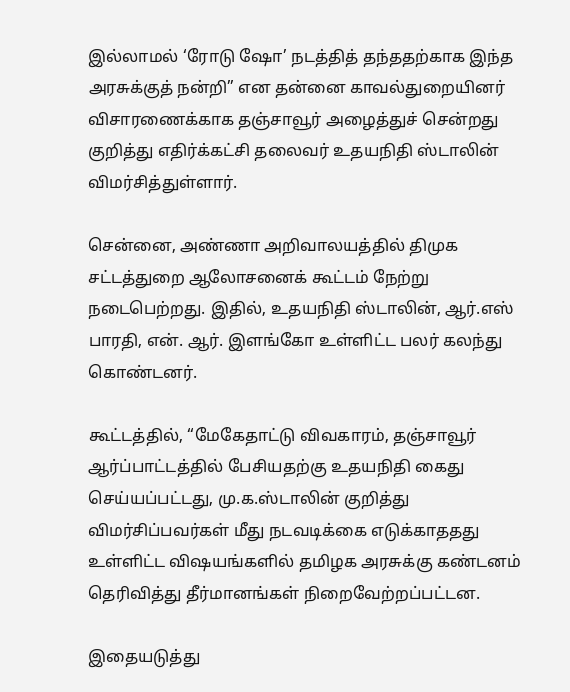இல்லாமல் ‘ரோடு ஷோ’ நடத்தித் தந்ததற்காக இந்த அரசுக்குத் நன்றி” என தன்னை காவல்துறையினர் விசாரணைக்காக தஞ்சாவூர் அழைத்துச் சென்றது குறித்து எதிர்க்கட்சி தலைவர் உதயநிதி ஸ்டாலின் விமர்சித்துள்ளார்.

சென்னை, அண்ணா அறிவாலயத்தில் திமுக சட்டத்துறை ஆலோசனைக் கூட்டம் நேற்று நடைபெற்றது. இதில், உதயநிதி ஸ்டாலின், ஆர்.எஸ் பாரதி, என். ஆர். இளங்கோ உள்ளிட்ட பலர் கலந்து கொண்டனர்.

கூட்டத்தில், “மேகேதாட்டு விவகாரம், தஞ்சாவூர் ஆர்ப்பாட்டத்தில் பேசியதற்கு உதயநிதி கைது செய்யப்பட்டது, மு.க.ஸ்டாலின் குறித்து விமர்சிப்பவர்கள் மீது நடவடிக்கை எடுக்காததது உள்ளிட்ட விஷயங்களில் தமிழக அரசுக்கு கண்டனம் தெரிவித்து தீர்மானங்கள் நிறைவேற்றப்பட்டன.

இதையடுத்து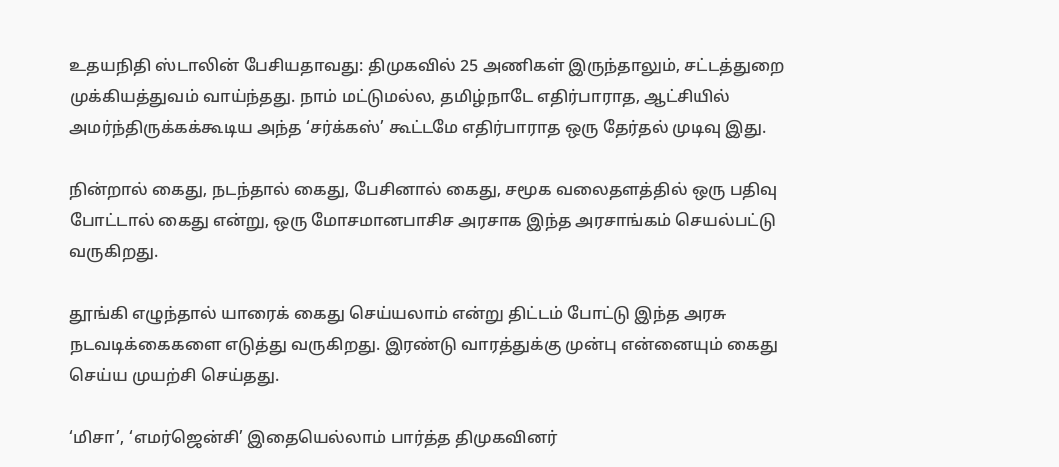உதயநிதி ஸ்டாலின் பேசியதாவது: திமுகவில் 25 அணிகள் இருந்தாலும், சட்டத்துறை முக்கியத்துவம் வாய்ந்தது. நாம் மட்டுமல்ல, தமிழ்நாடே எதிர்பாராத, ஆட்சியில் அமர்ந்திருக்கக்கூடிய அந்த ‘சர்க்கஸ்’ கூட்டமே எதிர்பாராத ஒரு தேர்தல் முடிவு இது.

நின்றால் கைது, நடந்தால் கைது, பேசினால் கைது, சமூக வலைதளத்தில் ஒரு பதிவு போட்டால் கைது என்று, ஒரு மோசமானபாசிச அரசாக இந்த அரசாங்கம் செயல்பட்டு வருகிறது.

தூங்கி எழுந்தால் யாரைக் கைது செய்யலாம் என்று திட்டம் போட்டு இந்த அரசு நடவடிக்கைகளை எடுத்து வருகிறது. இரண்டு வாரத்துக்கு முன்பு என்னையும் கைது செய்ய முயற்சி செய்தது.

‘மிசா’, ‘எமர்ஜென்சி’ இதையெல்லாம் பார்த்த திமுகவினர்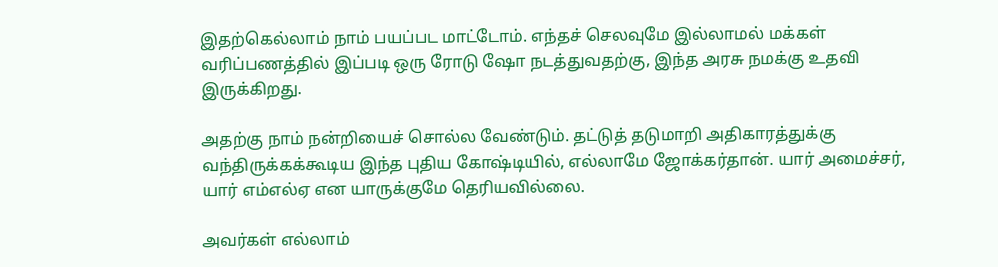இதற்கெல்லாம் நாம் பயப்பட மாட்டோம். எந்தச் செலவுமே இல்லாமல் மக்கள் வரிப்பணத்தில் இப்படி ஒரு ரோடு ஷோ நடத்துவதற்கு, இந்த அரசு நமக்கு உதவி இருக்கிறது.

அதற்கு நாம் நன்றியைச் சொல்ல வேண்டும். தட்டுத் தடுமாறி அதிகாரத்துக்கு வந்திருக்கக்கூடிய இந்த புதிய கோஷ்டியில், எல்லாமே ஜோக்கர்தான். யார் அமைச்சர், யார் எம்எல்ஏ என யாருக்குமே தெரியவில்லை.

அவர்கள் எல்லாம்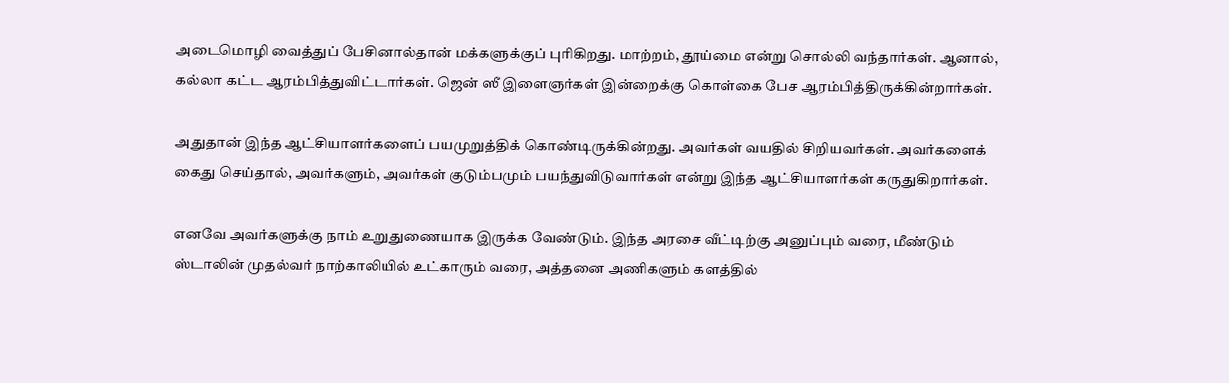அடைமொழி வைத்துப் பேசினால்தான் மக்களுக்குப் புரிகிறது. மாற்றம், தூய்மை என்று சொல்லி வந்தார்கள். ஆனால், கல்லா கட்ட ஆரம்பித்துவிட்டார்கள். ஜென் ஸீ இளைஞர்கள் இன்றைக்கு கொள்கை பேச ஆரம்பித்திருக்கின்றார்கள்.

அதுதான் இந்த ஆட்சியாளர்களைப் பயமுறுத்திக் கொண்டிருக்கின்றது. அவர்கள் வயதில் சிறியவர்கள். அவர்களைக் கைது செய்தால், அவர்களும், அவர்கள் குடும்பமும் பயந்துவிடுவார்கள் என்று இந்த ஆட்சியாளர்கள் கருதுகிறார்கள்.

எனவே அவர்களுக்கு நாம் உறுதுணையாக இருக்க வேண்டும். இந்த அரசை வீட்டிற்கு அனுப்பும் வரை, மீண்டும் ஸ்டாலின் முதல்வர் நாற்காலியில் உட்காரும் வரை, அத்தனை அணிகளும் களத்தில்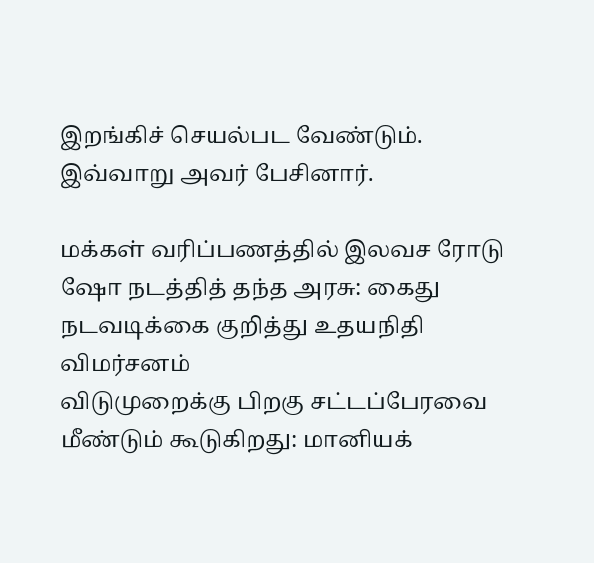இறங்கிச் செயல்பட வேண்டும். இவ்வாறு அவர் பேசினார்.

மக்கள் வரிப்பணத்தில் இலவச ரோடு ஷோ நடத்தித் தந்த அரசு: கைது நடவடிக்கை குறித்து உதயநிதி விமர்சனம்
விடுமுறைக்கு பிறகு சட்டப்பேரவை மீண்டும் கூடுகிறது: மானியக்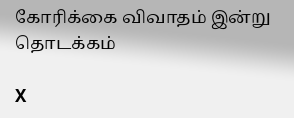கோரிக்கை விவாதம் இன்று தொடக்கம்

X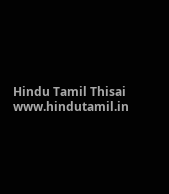Hindu Tamil Thisai
www.hindutamil.in